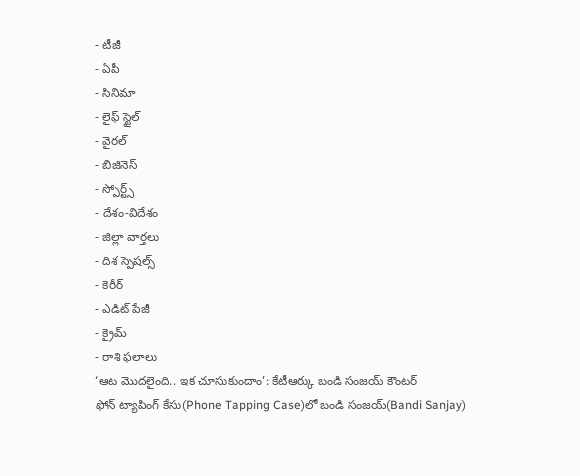- టీజీ
- ఏపీ
- సినిమా
- లైఫ్ స్టైల్
- వైరల్
- బిజినెస్
- స్పోర్ట్స్
- దేశం-విదేశం
- జిల్లా వార్తలు
- దిశ స్పెషల్స్
- కెరీర్
- ఎడిట్ పేజీ
- క్రైమ్
- రాశి ఫలాలు
‘ఆట మొదలైంది.. ఇక చూసుకుందాం’: కేటీఆర్కు బండి సంజయ్ కౌంటర్
ఫోన్ ట్యాపింగ్ కేసు(Phone Tapping Case)లో బండి సంజయ్(Bandi Sanjay)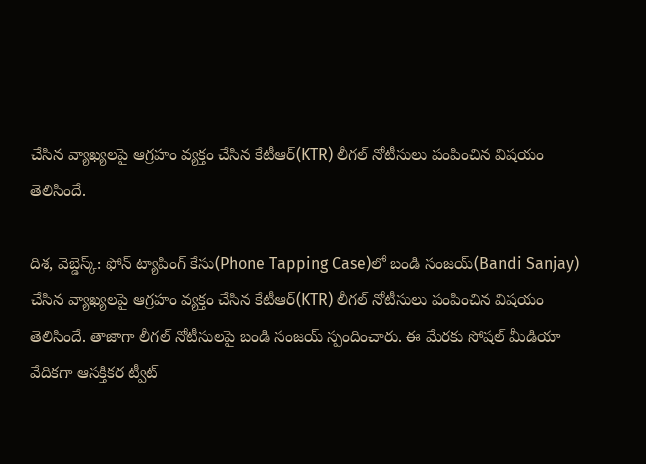చేసిన వ్యాఖ్యలపై ఆగ్రహం వ్యక్తం చేసిన కేటీఆర్(KTR) లీగల్ నోటీసులు పంపించిన విషయం తెలిసిందే.

దిశ, వెబ్డెస్క్: ఫోన్ ట్యాపింగ్ కేసు(Phone Tapping Case)లో బండి సంజయ్(Bandi Sanjay) చేసిన వ్యాఖ్యలపై ఆగ్రహం వ్యక్తం చేసిన కేటీఆర్(KTR) లీగల్ నోటీసులు పంపించిన విషయం తెలిసిందే. తాజాగా లీగల్ నోటీసులపై బండి సంజయ్ స్పందించారు. ఈ మేరకు సోషల్ మీడియా వేదికగా ఆసక్తికర ట్వీట్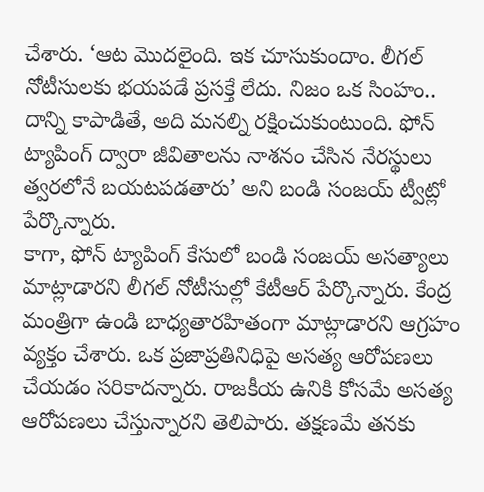చేశారు. ‘ఆట మొదలైంది. ఇక చూసుకుందాం. లీగల్ నోటీసులకు భయపడే ప్రసక్తే లేదు. నిజం ఒక సింహం.. దాన్ని కాపాడితే, అది మనల్ని రక్షించుకుంటుంది. ఫోన్ ట్యాపింగ్ ద్వారా జీవితాలను నాశనం చేసిన నేరస్థులు త్వరలోనే బయటపడతారు’ అని బండి సంజయ్ ట్వీట్లో పేర్కొన్నారు.
కాగా, ఫోన్ ట్యాపింగ్ కేసులో బండి సంజయ్ అసత్యాలు మాట్లాడారని లీగల్ నోటీసుల్లో కేటీఆర్ పేర్కొన్నారు. కేంద్ర మంత్రిగా ఉండి బాధ్యతారహితంగా మాట్లాడారని ఆగ్రహం వ్యక్తం చేశారు. ఒక ప్రజాప్రతినిధిపై అసత్య ఆరోపణలు చేయడం సరికాదన్నారు. రాజకీయ ఉనికి కోసమే అసత్య ఆరోపణలు చేస్తున్నారని తెలిపారు. తక్షణమే తనకు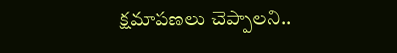క్షమాపణలు చెప్పాలని..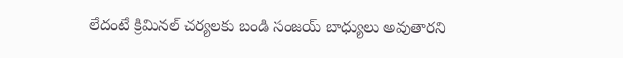లేదంటే క్రిమినల్ చర్యలకు బండి సంజయ్ బాధ్యులు అవుతారని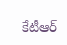కేటీఆర్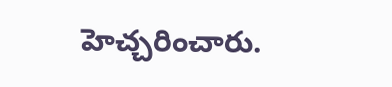హెచ్చరించారు.